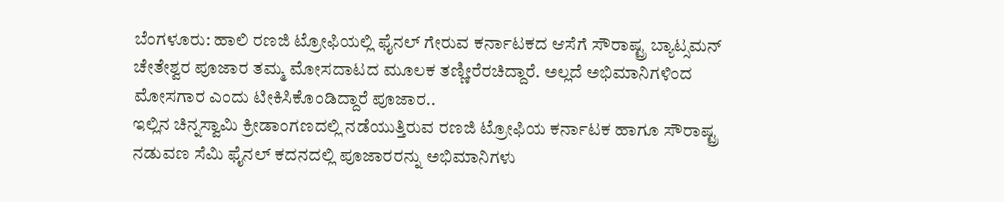ಬೆಂಗಳೂರು: ಹಾಲಿ ರಣಜಿ ಟ್ರೋಫಿಯಲ್ಲಿ ಫೈನಲ್ ಗೇರುವ ಕರ್ನಾಟಕದ ಆಸೆಗೆ ಸೌರಾಷ್ಟ್ರ ಬ್ಯಾಟ್ಸಮನ್ ಚೇತೇಶ್ವರ ಪೂಜಾರ ತಮ್ಮ ಮೋಸದಾಟದ ಮೂಲಕ ತಣ್ಣೀರೆರಚಿದ್ದಾರೆ. ಅಲ್ಲದೆ ಅಭಿಮಾನಿಗಳಿಂದ ಮೋಸಗಾರ ಎಂದು ಟೀಕಿಸಿಕೊಂಡಿದ್ದಾರೆ ಪೂಜಾರ..
ಇಲ್ಲಿನ ಚಿನ್ನಸ್ವಾಮಿ ಕ್ರೀಡಾಂಗಣದಲ್ಲಿ ನಡೆಯುತ್ತಿರುವ ರಣಜಿ ಟ್ರೋಫಿಯ ಕರ್ನಾಟಕ ಹಾಗೂ ಸೌರಾಷ್ಟ್ರ ನಡುವಣ ಸೆಮಿ ಫೈನಲ್ ಕದನದಲ್ಲಿ ಪೂಜಾರರನ್ನು ಅಭಿಮಾನಿಗಳು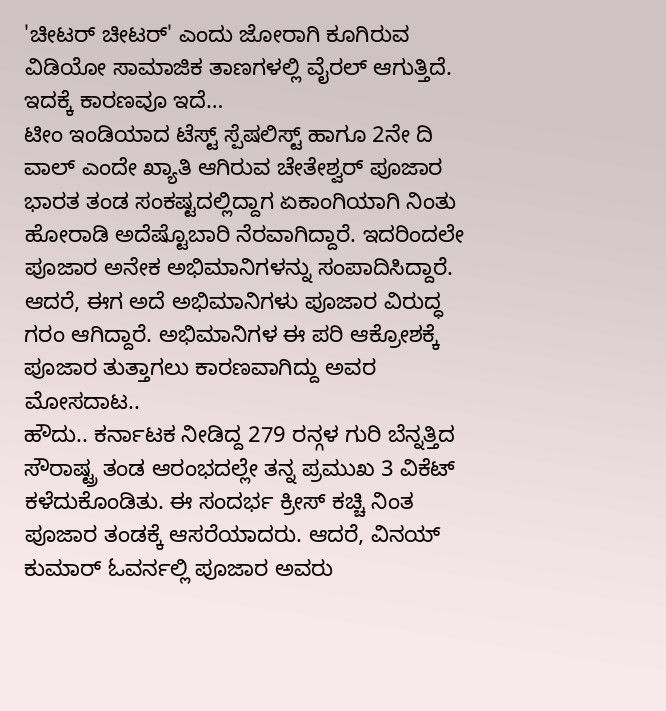'ಚೀಟರ್ ಚೀಟರ್' ಎಂದು ಜೋರಾಗಿ ಕೂಗಿರುವ ವಿಡಿಯೋ ಸಾಮಾಜಿಕ ತಾಣಗಳಲ್ಲಿ ವೈರಲ್ ಆಗುತ್ತಿದೆ. ಇದಕ್ಕೆ ಕಾರಣವೂ ಇದೆ…
ಟೀಂ ಇಂಡಿಯಾದ ಟೆಸ್ಟ್ ಸ್ಪೆಷಲಿಸ್ಟ್ ಹಾಗೂ 2ನೇ ದಿ ವಾಲ್ ಎಂದೇ ಖ್ಯಾತಿ ಆಗಿರುವ ಚೇತೇಶ್ವರ್ ಪೂಜಾರ ಭಾರತ ತಂಡ ಸಂಕಷ್ಟದಲ್ಲಿದ್ದಾಗ ಏಕಾಂಗಿಯಾಗಿ ನಿಂತು ಹೋರಾಡಿ ಅದೆಷ್ಟೊಬಾರಿ ನೆರವಾಗಿದ್ದಾರೆ. ಇದರಿಂದಲೇ ಪೂಜಾರ ಅನೇಕ ಅಭಿಮಾನಿಗಳನ್ನು ಸಂಪಾದಿಸಿದ್ದಾರೆ. ಆದರೆ, ಈಗ ಅದೆ ಅಭಿಮಾನಿಗಳು ಪೂಜಾರ ವಿರುದ್ಧ ಗರಂ ಆಗಿದ್ದಾರೆ. ಅಭಿಮಾನಿಗಳ ಈ ಪರಿ ಆಕ್ರೋಶಕ್ಕೆ ಪೂಜಾರ ತುತ್ತಾಗಲು ಕಾರಣವಾಗಿದ್ದು ಅವರ ಮೋಸದಾಟ..
ಹೌದು.. ಕರ್ನಾಟಕ ನೀಡಿದ್ದ 279 ರನ್ಗಳ ಗುರಿ ಬೆನ್ನತ್ತಿದ ಸೌರಾಷ್ಟ್ರ ತಂಡ ಆರಂಭದಲ್ಲೇ ತನ್ನ ಪ್ರಮುಖ 3 ವಿಕೆಟ್ ಕಳೆದುಕೊಂಡಿತು. ಈ ಸಂದರ್ಭ ಕ್ರೀಸ್ ಕಚ್ಚಿ ನಿಂತ ಪೂಜಾರ ತಂಡಕ್ಕೆ ಆಸರೆಯಾದರು. ಆದರೆ, ವಿನಯ್ ಕುಮಾರ್ ಓವರ್ನಲ್ಲಿ ಪೂಜಾರ ಅವರು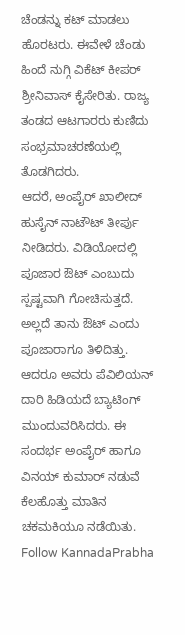ಚೆಂಡನ್ನು ಕಟ್ ಮಾಡಲು ಹೊರಟರು. ಈವೇಳೆ ಚೆಂಡು ಹಿಂದೆ ನುಗ್ಗಿ ವಿಕೆಟ್ ಕೀಪರ್ ಶ್ರೀನಿವಾಸ್ ಕೈಸೇರಿತು. ರಾಜ್ಯ ತಂಡದ ಆಟಗಾರರು ಕುಣಿದು ಸಂಭ್ರಮಾಚರಣೆಯಲ್ಲಿ ತೊಡಗಿದರು.
ಆದರೆ, ಅಂಪೈರ್ ಖಾಲೀದ್ ಹುಸೈನ್ ನಾಟೌಟ್ ತೀರ್ಪು ನೀಡಿದರು. ವಿಡಿಯೋದಲ್ಲಿ ಪೂಜಾರ ಔಟ್ ಎಂಬುದು ಸ್ಪಷ್ಟವಾಗಿ ಗೋಚಿಸುತ್ತದೆ. ಅಲ್ಲದೆ ತಾನು ಔಟ್ ಎಂದು ಪೂಜಾರಾಗೂ ತಿಳಿದಿತ್ತು. ಆದರೂ ಅವರು ಪೆವಿಲಿಯನ್ ದಾರಿ ಹಿಡಿಯದೆ ಬ್ಯಾಟಿಂಗ್ ಮುಂದುವರಿಸಿದರು. ಈ ಸಂದರ್ಭ ಅಂಪೈರ್ ಹಾಗೂ ವಿನಯ್ ಕುಮಾರ್ ನಡುವೆ ಕೆಲಹೊತ್ತು ಮಾತಿನ ಚಕಮಕಿಯೂ ನಡೆಯಿತು.
Follow KannadaPrabha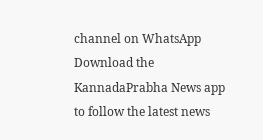channel on WhatsApp
Download the KannadaPrabha News app to follow the latest news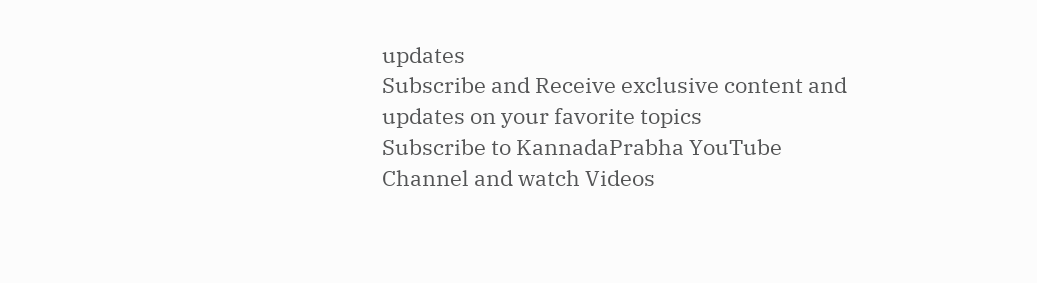updates
Subscribe and Receive exclusive content and updates on your favorite topics
Subscribe to KannadaPrabha YouTube Channel and watch Videos